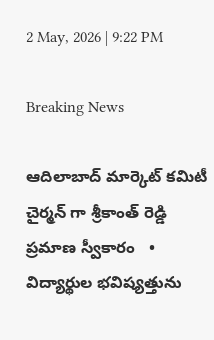2 May, 2026 | 9:22 PM

Breaking News

ఆదిలాబాద్ మార్కెట్ కమిటీ చైర్మన్ గా శ్రీకాంత్ రెడ్డి ప్రమాణ స్వీకారం   •   విద్యార్థుల భవిష్యత్తును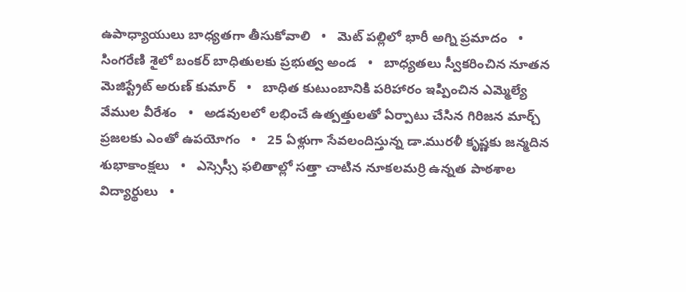ఉపాధ్యాయులు బాధ్యతగా తీసుకోవాలి   •   మెట్ పల్లిలో భారీ అగ్ని ప్రమాదం   •   సింగరేణి శైలో బంకర్ బాధితులకు ప్రభుత్వ అండ   •   బాధ్యతలు స్వీకరించిన నూతన మెజిస్ట్రేట్ అరుణ్ కుమార్   •   బాధిత కుటుంబానికి పరిహారం ఇప్పించిన ఎమ్మెల్యే వేముల వీరేశం   •   అడవులలో లభించే ఉత్పత్తులతో ఏర్పాటు చేసిన గిరిజన మార్చ్ ప్రజలకు ఎంతో ఉపయోగం   •   25 ఏళ్లుగా సేవలందిస్తున్న డా.మురళీ కృష్ణకు జన్మదిన శుభాకాంక్షలు   •   ఎస్సెస్సీ ఫలితాల్లో సత్తా చాటిన నూకలమర్రి ఉన్నత పాఠశాల విద్యార్థులు   •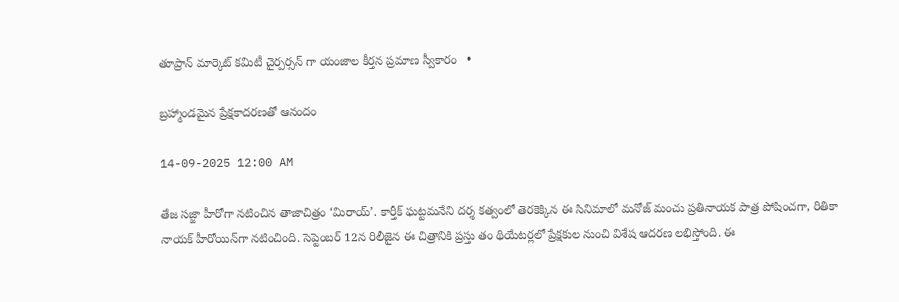తూప్రాన్ మార్కెట్ కమిటీ చైర్పర్సన్ గా యంజాల కీర్తన ప్రమాణ స్వీకారం   •

బ్రహ్మాండమైన ప్రేక్షకాదరణతో ఆనందం

14-09-2025 12:00 AM

తేజ సజ్జా హీరోగా నటించిన తాజాచిత్రం ‘మిరాయ్’. కార్తీక్ ఘట్టమనేని దర్శ కత్వంలో తెరకెక్కిన ఈ సినిమాలో మనోజ్ మంచు ప్రతినాయక పాత్ర పోషించగా, రితికా నాయక్ హీరోయిన్‌గా నటించింది. సెప్టెంబర్ 12న రిలీజైన ఈ చిత్రానికి ప్రస్తు తం థియేటర్లలో ప్రేక్షకుల నుంచి విశేష ఆదరణ లభిస్తోంది. ఈ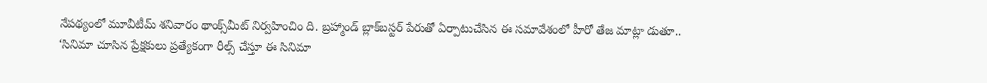నేపథ్యంలో మూవీటీమ్ శనివారం థాంక్స్‌మీట్ నిర్వహించిం ది. బ్రహ్మాండ్ బ్లాక్‌బస్టర్ పేరుతో ఏర్పాటుచేసిన ఈ సమావేశంలో హీరో తేజ మాట్లా డుతూ.. ‘సినిమా చూసిన ప్రేక్షకులు ప్రత్యేకంగా రీల్స్ చేస్తూ ఈ సినిమా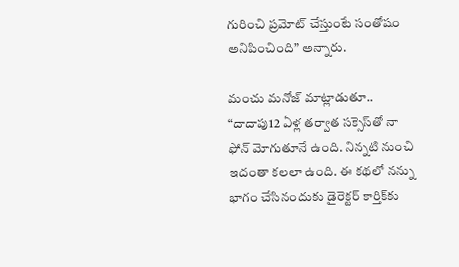గురించి ప్రమోట్ చేస్తుంటే సంతోషం అనిపించింది” అన్నారు.

మంచు మనోజ్ మాట్లాడుతూ.. “దాదాపు12 ఏళ్ల తర్వాత సక్సెస్‌తో నా ఫోన్ మోగుతూనే ఉంది. నిన్నటి నుంచి ఇదంతా కలలా ఉంది. ఈ కథలో నన్ను భాగం చేసినందుకు డైరెక్టర్ కార్తిక్‌కు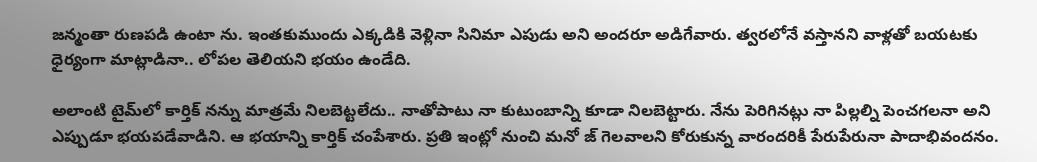జన్మంతా రుణపడి ఉంటా ను. ఇంతకుముందు ఎక్కడికి వెళ్లినా సినిమా ఎపుడు అని అందరూ అడిగేవారు. త్వరలోనే వస్తానని వాళ్లతో బయటకు ధైర్యంగా మాట్లాడినా.. లోపల తెలియని భయం ఉండేది.

అలాంటి టైమ్‌లో కార్తిక్ నన్ను మాత్రమే నిలబెట్టలేదు.. నాతోపాటు నా కుటుంబాన్ని కూడా నిలబెట్టారు. నేను పెరిగినట్లు నా పిల్లల్ని పెంచగలనా అని ఎప్పుడూ భయపడేవాడిని. ఆ భయాన్ని కార్తిక్ చంపేశారు. ప్రతి ఇంట్లో నుంచి మనో జ్ గెలవాలని కోరుకున్న వారందరికీ పేరుపేరునా పాదాభివందనం.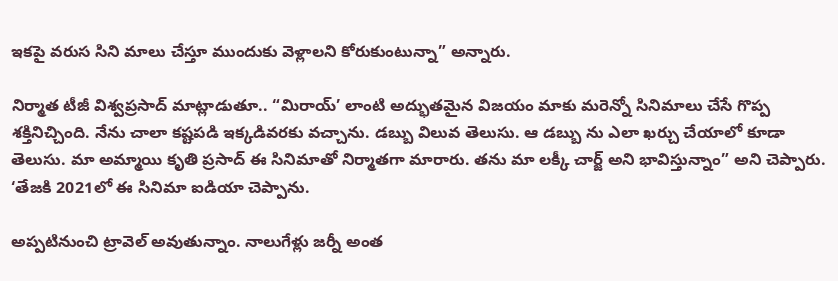ఇకపై వరుస సిని మాలు చేస్తూ ముందుకు వెళ్లాలని కోరుకుంటున్నా” అన్నారు.

నిర్మాత టీజీ విశ్వప్రసాద్ మాట్లాడుతూ.. “మిరాయ్’ లాంటి అద్భుతమైన విజయం మాకు మరెన్నో సినిమాలు చేసే గొప్ప శక్తినిచ్చింది. నేను చాలా కష్టపడి ఇక్కడివరకు వచ్చాను. డబ్బు విలువ తెలుసు. ఆ డబ్బు ను ఎలా ఖర్చు చేయాలో కూడా తెలుసు. మా అమ్మాయి కృతి ప్రసాద్ ఈ సినిమాతో నిర్మాతగా మారారు. తను మా లక్కీ చార్జ్ అని భావిస్తున్నాం” అని చెప్పారు. ‘తేజకి 2021లో ఈ సినిమా ఐడియా చెప్పాను.

అప్పటినుంచి ట్రావెల్ అవుతున్నాం. నాలుగేళ్లు జర్నీ అంత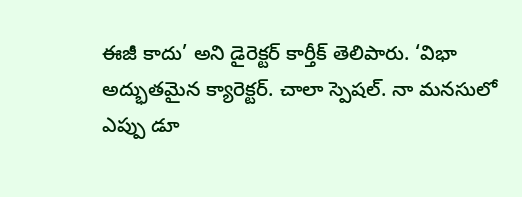ఈజీ కాదు’ అని డైరెక్టర్ కార్తీక్ తెలిపారు. ‘విభా అద్భుతమైన క్యారెక్టర్. చాలా స్పెషల్. నా మనసులో ఎప్పు డూ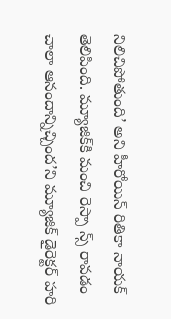నిలిచిపోతుంది’ అని హీరోయిన్ రితికా నాయక్ తెలిపింది. మ్యూజిక్‌కి మంచి రెస్పా న్స్ రావడం చాలా ఆనందాన్నిచ్చింద’ని మ్యూజిక్ డైరెక్టర్ హరి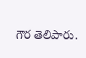గౌర తెలిపారు.